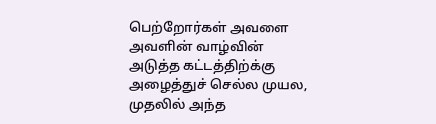பெற்றோர்கள் அவளை அவளின் வாழ்வின் அடுத்த கட்டத்திற்க்கு அழைத்துச் செல்ல முயல, முதலில் அந்த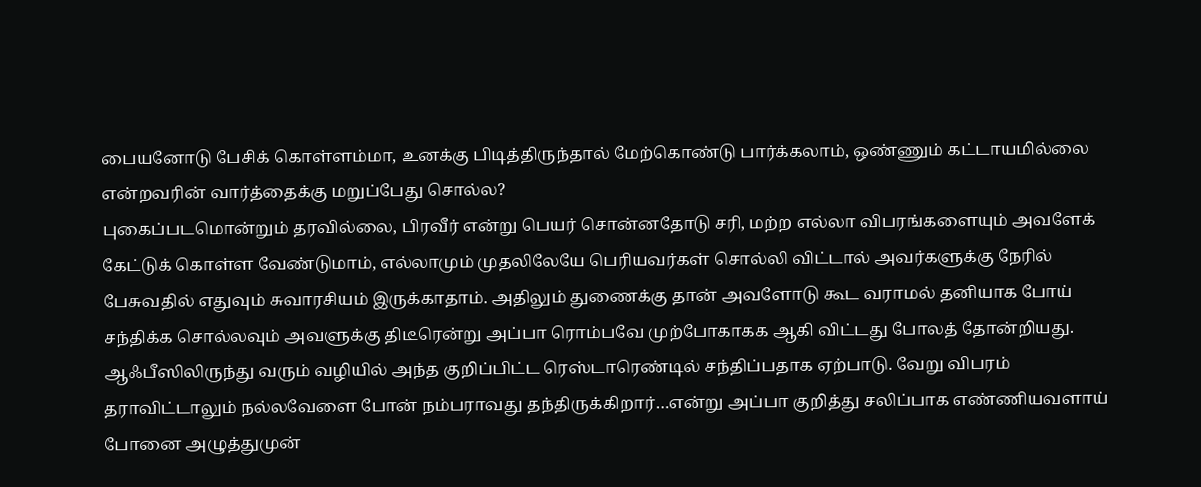பையனோடு பேசிக் கொள்ளம்மா, உனக்கு பிடித்திருந்தால் மேற்கொண்டு பார்க்கலாம், ஒண்ணும் கட்டாயமில்லை என்றவரின் வார்த்தைக்கு மறுப்பேது சொல்ல?
புகைப்படமொன்றும் தரவில்லை, பிரவீர் என்று பெயர் சொன்னதோடு சரி, மற்ற எல்லா விபரங்களையும் அவளேக் கேட்டுக் கொள்ள வேண்டுமாம், எல்லாமும் முதலிலேயே பெரியவர்கள் சொல்லி விட்டால் அவர்களுக்கு நேரில் பேசுவதில் எதுவும் சுவாரசியம் இருக்காதாம். அதிலும் துணைக்கு தான் அவளோடு கூட வராமல் தனியாக போய் சந்திக்க சொல்லவும் அவளுக்கு திடீரென்று அப்பா ரொம்பவே முற்போகாகக ஆகி விட்டது போலத் தோன்றியது.
ஆஃபீஸிலிருந்து வரும் வழியில் அந்த குறிப்பிட்ட ரெஸ்டாரெண்டில் சந்திப்பதாக ஏற்பாடு. வேறு விபரம் தராவிட்டாலும் நல்லவேளை போன் நம்பராவது தந்திருக்கிறார்…என்று அப்பா குறித்து சலிப்பாக எண்ணியவளாய் போனை அழுத்துமுன்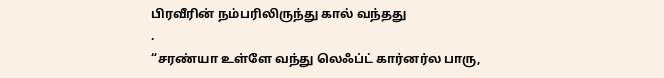பிரவீரின் நம்பரிலிருந்து கால் வந்தது
.
“சரண்யா உள்ளே வந்து லெஃப்ட் கார்னர்ல பாரு,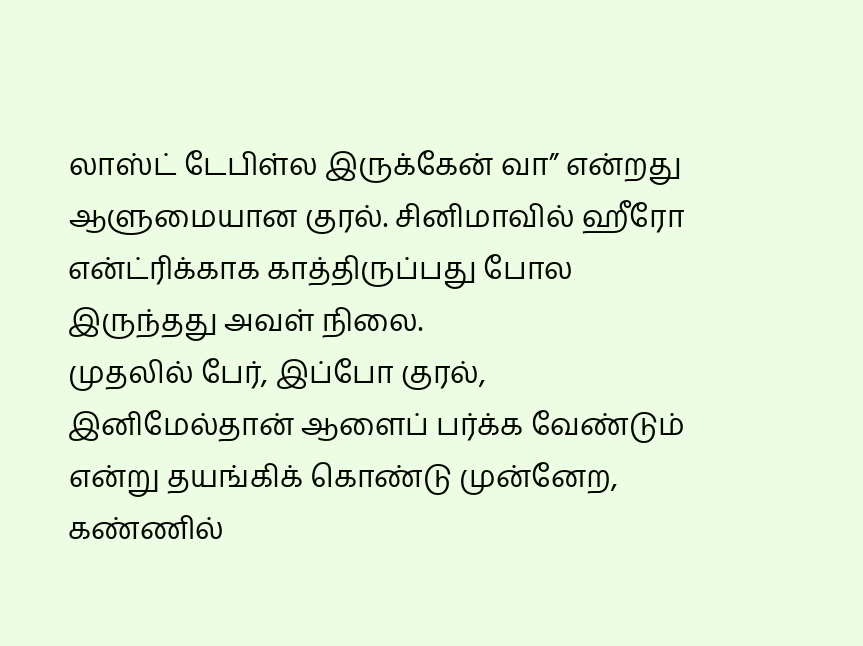லாஸ்ட் டேபிள்ல இருக்கேன் வா” என்றது ஆளுமையான குரல். சினிமாவில் ஹீரோ என்ட்ரிக்காக காத்திருப்பது போல இருந்தது அவள் நிலை.
முதலில் பேர், இப்போ குரல், இனிமேல்தான் ஆளைப் பர்க்க வேண்டும் என்று தயங்கிக் கொண்டு முன்னேற, கண்ணில்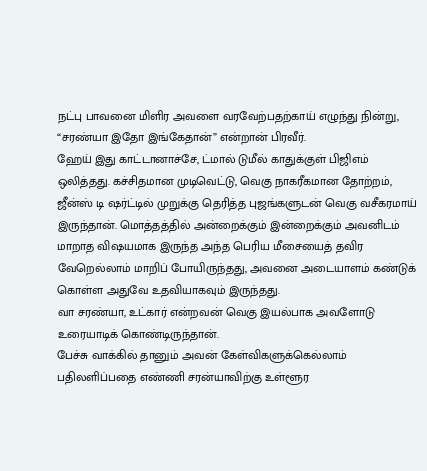நட்பு பாவனை மிளிர அவளை வரவேற்பதற்காய் எழுந்து நின்று, “சரண்யா இதோ இங்கேதான்” என்றான் பிரவீர்.
ஹேய் இது காட்டானாச்சே, ட்மால் டுமீல் காதுக்குள் பிஜிஎம் ஒலித்தது. கச்சிதமான முடிவெட்டு, வெகு நாகரீகமான தோற்றம், ஜீன்ஸ் டி ஷர்ட்டில் முறுக்கு தெரித்த புஜங்களுடன் வெகு வசீகரமாய் இருந்தான். மொத்தத்தில் அன்றைக்கும் இன்றைக்கும் அவனிடம் மாறாத விஷயமாக இருந்த அந்த பெரிய மீசையைத் தவிர வேறெல்லாம் மாறிப் போயிருந்தது, அவனை அடையாளம் கண்டுக் கொள்ள அதுவே உதவியாகவும் இருந்தது.
வா சரண்யா, உட்கார் என்றவன் வெகு இயல்பாக அவளோடு உரையாடிக் கொண்டிருந்தான்.
பேச்சு வாக்கில் தானும் அவன் கேள்விகளுக்கெல்லாம் பதிலளிப்பதை எண்ணி சரன்யாவிற்கு உள்ளூர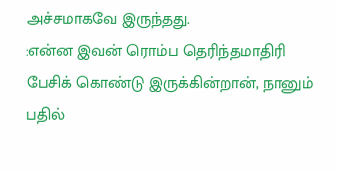அச்சமாகவே இருந்தது.
:என்ன இவன் ரொம்ப தெரிந்தமாதிரி பேசிக் கொண்டு இருக்கின்றான், நானும் பதில்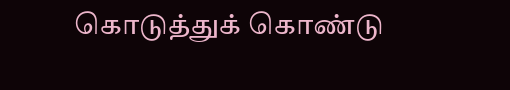கொடுத்துக் கொண்டு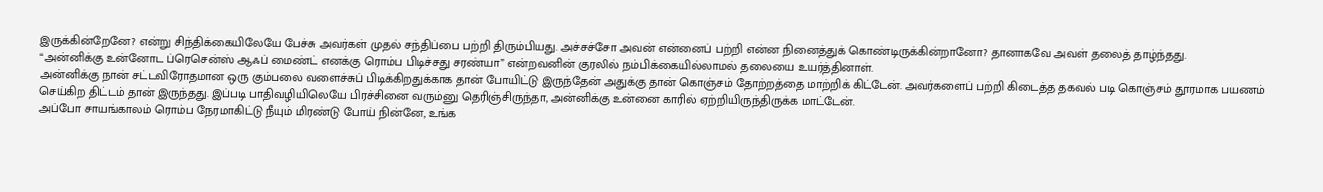இருக்கின்றேனே? என்று சிந்திக்கையிலேயே பேச்சு அவர்கள் முதல் சந்திப்பை பற்றி திரும்பியது. அச்சச்சோ அவன் என்னைப் பற்றி என்ன நினைத்துக் கொண்டிருக்கின்றானோ? தானாகவே அவள் தலைத் தாழ்ந்தது.
“அன்னிக்கு உன்னோட ப்ரெசென்ஸ் ஆஃப் மைண்ட் எனக்கு ரொம்ப பிடிச்சது சரண்யா” என்றவனின் குரலில் நம்பிக்கையில்லாமல் தலையை உயர்த்தினாள்.
அன்னிக்கு நான் சட்டவிரோதமான ஒரு கும்பலை வளைச்சுப் பிடிக்கிறதுக்காக தான் போயிட்டு இருந்தேன் அதுக்கு தான் கொஞ்சம் தோற்றத்தை மாற்றிக் கிட்டேன். அவர்களைப் பற்றி கிடைத்த தகவல் படி கொஞ்சம் தூரமாக பயணம் செய்கிற திட்டம் தான் இருந்தது. இப்படி பாதிவழியிலெயே பிரச்சினை வரும்னு தெரிஞ்சிருந்தா, அன்னிக்கு உன்னை காரில் ஏற்றியிருந்திருக்க மாட்டேன்.
அப்போ சாயங்காலம் ரொம்ப நேரமாகிட்டு நீயும் மிரண்டு போய் நின்னே, உங்க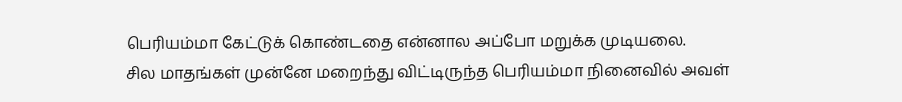பெரியம்மா கேட்டுக் கொண்டதை என்னால அப்போ மறுக்க முடியலை.
சில மாதங்கள் முன்னே மறைந்து விட்டிருந்த பெரியம்மா நினைவில் அவள்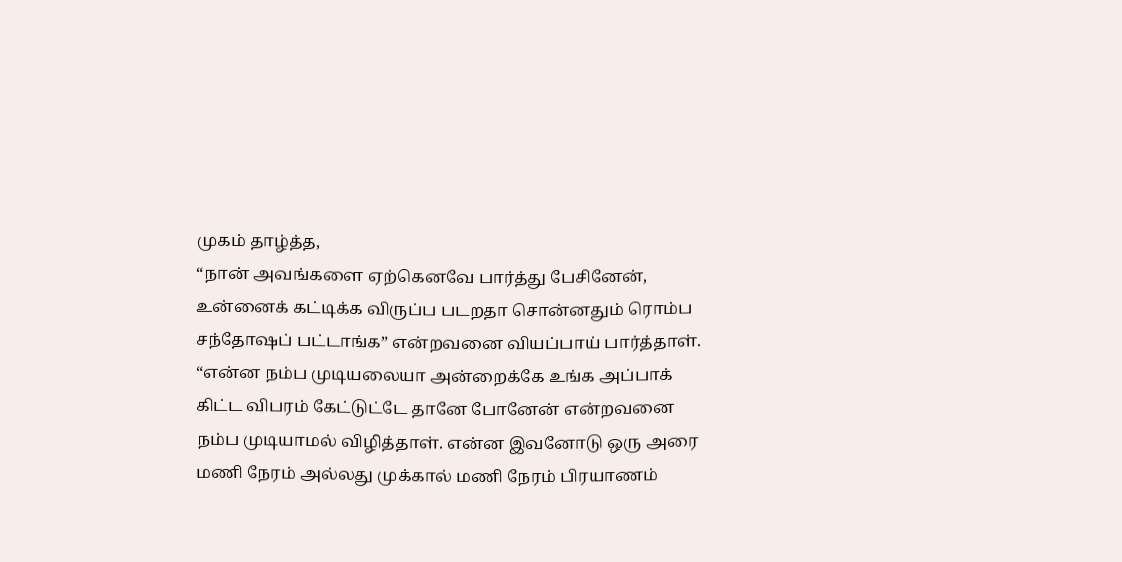முகம் தாழ்த்த,
“நான் அவங்களை ஏற்கெனவே பார்த்து பேசினேன், உன்னைக் கட்டிக்க விருப்ப படறதா சொன்னதும் ரொம்ப சந்தோஷப் பட்டாங்க” என்றவனை வியப்பாய் பார்த்தாள்.
“என்ன நம்ப முடியலையா அன்றைக்கே உங்க அப்பாக் கிட்ட விபரம் கேட்டுட்டே தானே போனேன் என்றவனை நம்ப முடியாமல் விழித்தாள். என்ன இவனோடு ஒரு அரை மணி நேரம் அல்லது முக்கால் மணி நேரம் பிரயாணம்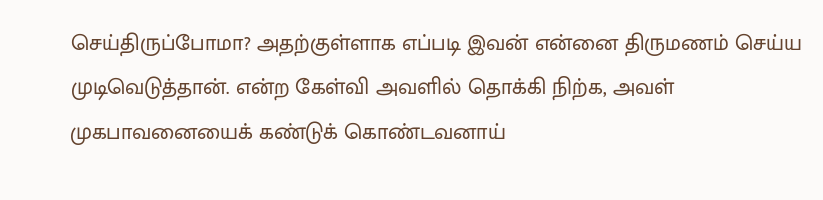செய்திருப்போமா? அதற்குள்ளாக எப்படி இவன் என்னை திருமணம் செய்ய முடிவெடுத்தான். என்ற கேள்வி அவளில் தொக்கி நிற்க, அவள் முகபாவனையைக் கண்டுக் கொண்டவனாய்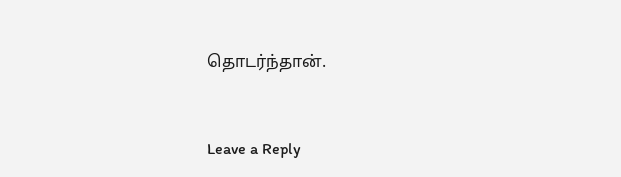தொடர்ந்தான்.


Leave a Reply